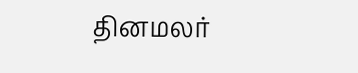தினமலர்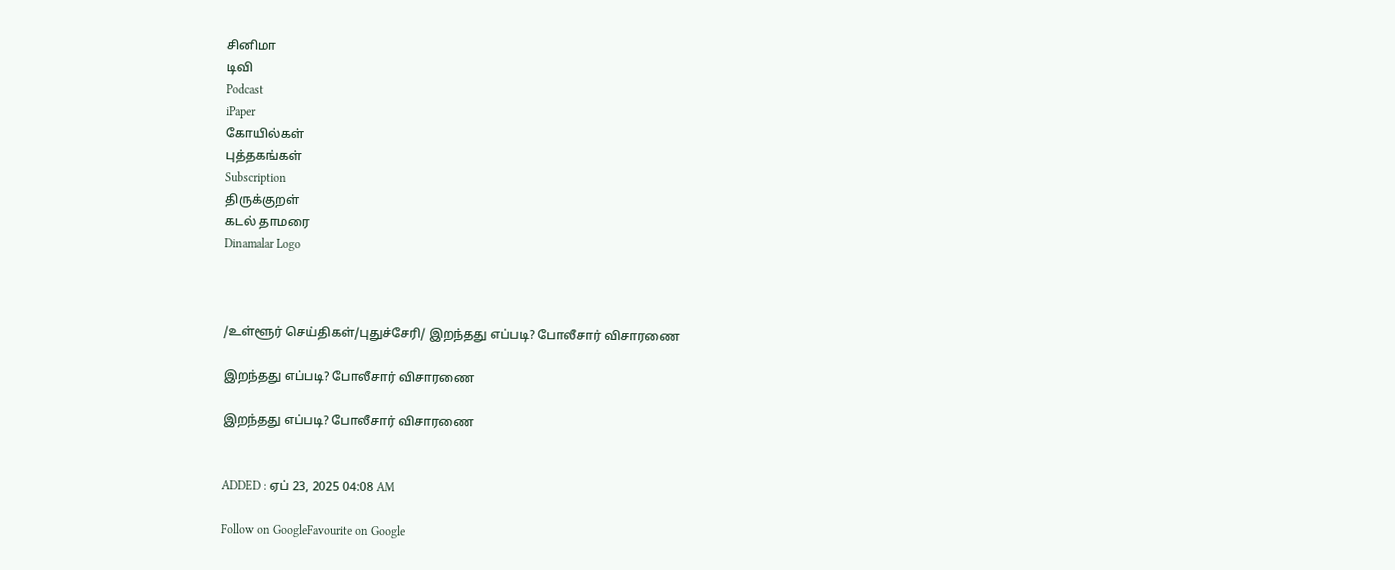சினிமா
டிவி
Podcast
iPaper
கோயில்கள்
புத்தகங்கள்
Subscription
திருக்குறள்
கடல் தாமரை
Dinamalar Logo



/உள்ளூர் செய்திகள்/புதுச்சேரி/ இறந்தது எப்படி? போலீசார் விசாரணை

இறந்தது எப்படி? போலீசார் விசாரணை

இறந்தது எப்படி? போலீசார் விசாரணை


ADDED : ஏப் 23, 2025 04:08 AM

Follow on GoogleFavourite on Google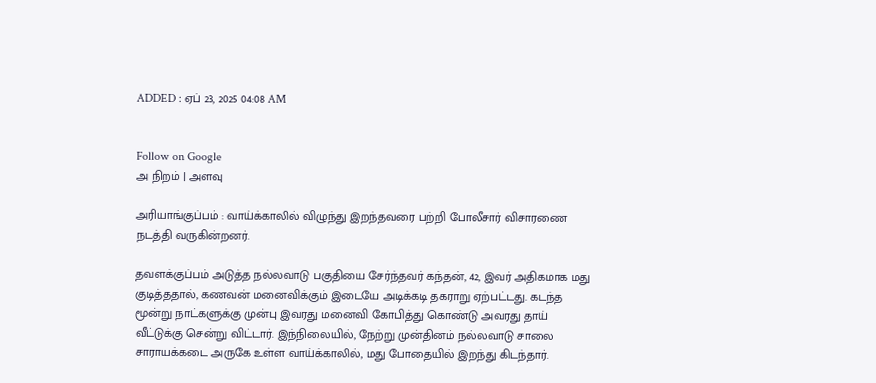ADDED : ஏப் 23, 2025 04:08 AM


Follow on Google
அ நிறம் | அளவு

அரியாங்குப்பம் : வாய்க்காலில் விழுந்து இறந்தவரை பற்றி போலீசார் விசாரணை நடத்தி வருகின்றனர்.

தவளக்குப்பம் அடுத்த நல்லவாடு பகுதியை சேர்ந்தவர் கந்தன், 42, இவர் அதிகமாக மது குடித்ததால், கணவன் மனைவிக்கும் இடையே அடிக்கடி தகராறு ஏற்பட்டது. கடந்த மூன்று நாட்களுக்கு முன்பு இவரது மனைவி கோபித்து கொண்டு அவரது தாய் வீட்டுக்கு சென்று விட்டார். இந்நிலையில், நேற்று முன்தினம் நல்லவாடு சாலை சாராயக்கடை அருகே உள்ள வாய்க்காலில், மது போதையில் இறந்து கிடந்தார்.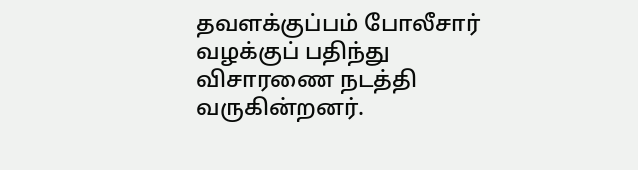தவளக்குப்பம் போலீசார் வழக்குப் பதிந்து விசாரணை நடத்தி வருகின்றனர்.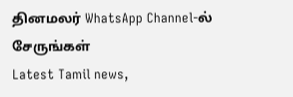தினமலர் WhatsApp Channel-ல் சேருங்கள்
Latest Tamil news,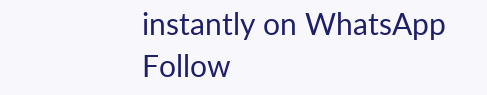instantly on WhatsApp
Follow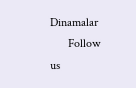Dinamalar
      Follow us